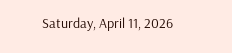Saturday, April 11, 2026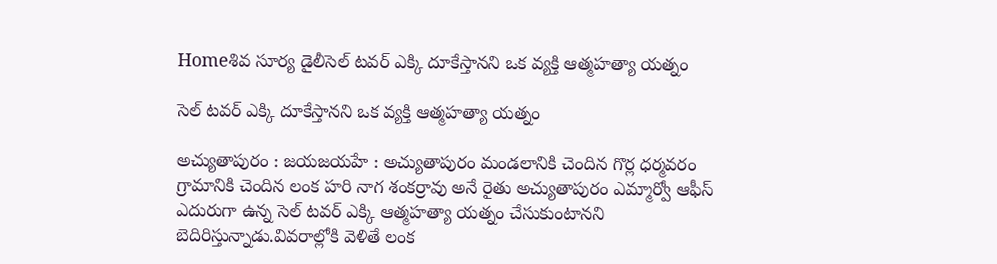Homeశివ సూర్య డైలీసెల్ టవర్ ఎక్కి దూకేస్తానని ఒక వ్యక్తి ఆత్మహత్యా యత్నం

సెల్ టవర్ ఎక్కి దూకేస్తానని ఒక వ్యక్తి ఆత్మహత్యా యత్నం

అచ్యుతాపురం : జయజయహే : అచ్యుతాపురం మండలానికి చెందిన గొర్ల ధర్మవరం గ్రామానికి చెందిన లంక హరి నాగ శంకర్రావు అనే రైతు అచ్యుతాపురం ఎమ్మార్వో ఆఫీస్ ఎదురుగా ఉన్న సెల్ టవర్ ఎక్కి ఆత్మహత్యా యత్నం చేసుకుంటానని బెదిరిస్తున్నాడు.వివరాల్లోకి వెళితే లంక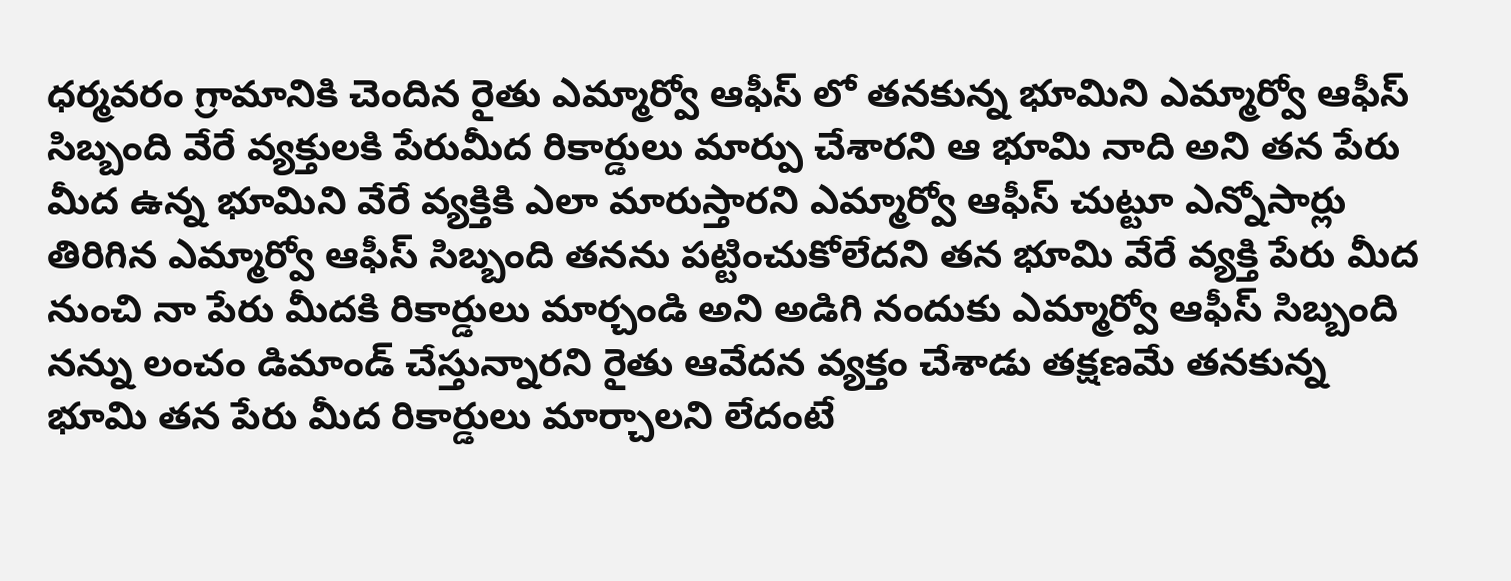ధర్మవరం గ్రామానికి చెందిన రైతు ఎమ్మార్వో ఆఫీస్ లో తనకున్న భూమిని ఎమ్మార్వో ఆఫీస్ సిబ్బంది వేరే వ్యక్తులకి పేరుమీద రికార్డులు మార్పు చేశారని ఆ భూమి నాది అని తన పేరు మీద ఉన్న భూమిని వేరే వ్యక్తికి ఎలా మారుస్తారని ఎమ్మార్వో ఆఫీస్ చుట్టూ ఎన్నోసార్లు తిరిగిన ఎమ్మార్వో ఆఫీస్ సిబ్బంది తనను పట్టించుకోలేదని తన భూమి వేరే వ్యక్తి పేరు మీద నుంచి నా పేరు మీదకి రికార్డులు మార్చండి అని అడిగి నందుకు ఎమ్మార్వో ఆఫీస్ సిబ్బంది నన్ను లంచం డిమాండ్ చేస్తున్నారని రైతు ఆవేదన వ్యక్తం చేశాడు తక్షణమే తనకున్న భూమి తన పేరు మీద రికార్డులు మార్చాలని లేదంటే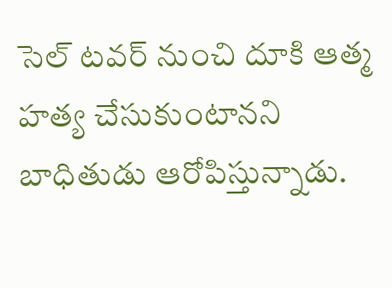సెల్ టవర్ నుంచి దూకి ఆత్మ హత్య చేసుకుంటానని బాధితుడు ఆరోపిస్తున్నాడు.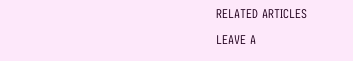RELATED ARTICLES

LEAVE A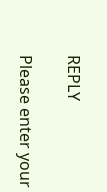REPLY

Please enter your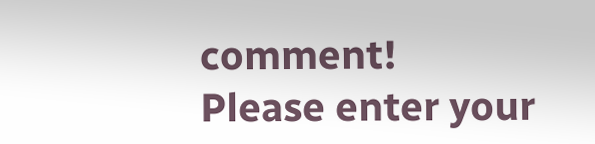comment!
Please enter your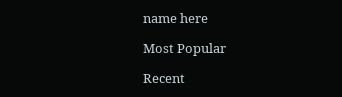name here

Most Popular

Recent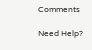Comments

Need Help?